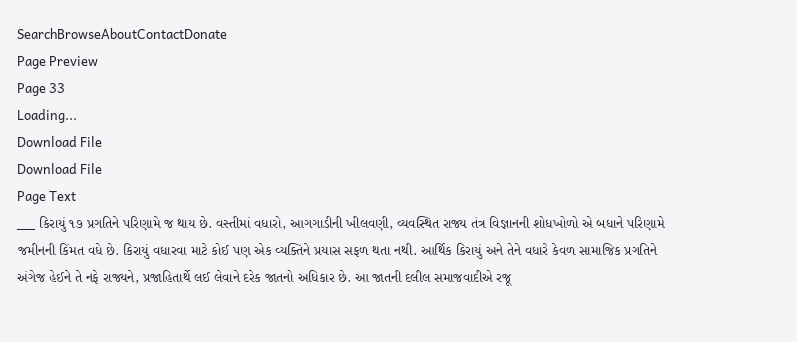SearchBrowseAboutContactDonate
Page Preview
Page 33
Loading...
Download File
Download File
Page Text
___ કિરાયું ૧૭ પ્રગતિને પરિણામે જ થાય છે. વસ્તીમાં વધારો, આગગાડીની ખીલવણી, વ્યવસ્થિત રાજ્ય તંત્ર વિજ્ઞાનની શોધખોળો એ બધાને પરિણામે જમીનની કિંમત વધે છે. કિરાયું વધારવા માટે કોઈ પણ એક વ્યક્તિને પ્રયાસ સફળ થતા નથી. આર્થિક કિરાયું અને તેને વધારે કેવળ સામાજિક પ્રગતિને અંગેજ હેઈને તે નફે રાજ્યને, પ્રજાહિતાર્થે લઈ લેવાને દરેક જાતનો અધિકાર છે. આ જાતની દલીલ સમાજવાદીએ રજૂ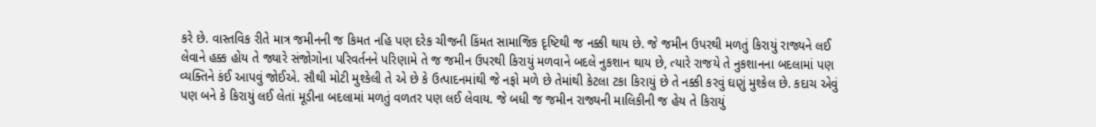કરે છે. વાસ્તવિક રીતે માત્ર જમીનની જ કિમત નહિ પણ દરેક ચીજની કિંમત સામાજિક દૃષ્ટિથી જ નક્કી થાય છે. જે જમીન ઉપરથી મળતું કિરાયું રાજ્યને લઈ લેવાને હક્ક હોય તે જ્યારે સંજોગોના પરિવર્તનને પરિણામે તે જ જમીન ઉપરથી કિરાયું મળવાને બદલે નુકશાન થાય છે, ત્યારે રાજયે તે નુકશાનના બદલામાં પણ વ્યક્તિને કંઈ આપવું જોઈએ. સૌથી મોટી મુશ્કેલી તે એ છે કે ઉત્પાદનમાંથી જે નફો મળે છે તેમાંથી કેટલા ટકા કિરાયું છે તે નક્કી કરવું ઘણું મુશ્કેલ છે. કદાચ એવું પણ બને કે કિરાયું લઈ લેતાં મૂડીના બદલામાં મળતું વળતર પણ લઈ લેવાય. જે બધી જ જમીન રાજ્યની માલિકીની જ હેય તે કિરાયું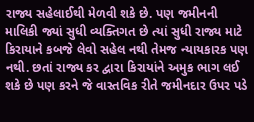રાજ્ય સહેલાઈથી મેળવી શકે છે. પણ જમીનની માલિકી જ્યાં સુધી વ્યક્તિગત છે ત્યાં સુધી રાજ્ય માટે કિરાયાને કબજે લેવો સહેલ નથી તેમજ ન્યાયકારક પણ નથી. છતાં રાજ્ય કર દ્વારા કિરાયાંને અમુક ભાગ લઈ શકે છે પણ કરને જે વાસ્તવિક રીતે જમીનદાર ઉપર પડે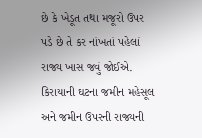છે કે ખેડૂત તથા મજૂરો ઉપર પડે છે તે કર નાંખતાં પહેલાં રાજ્ય ખાસ જવું જોઈએ. કિરાયાની ઘટના જમીન મહેસૂલ અને જમીન ઉપરની રાજ્યની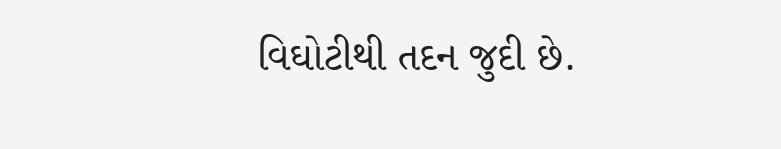વિઘોટીથી તદન જુદી છે.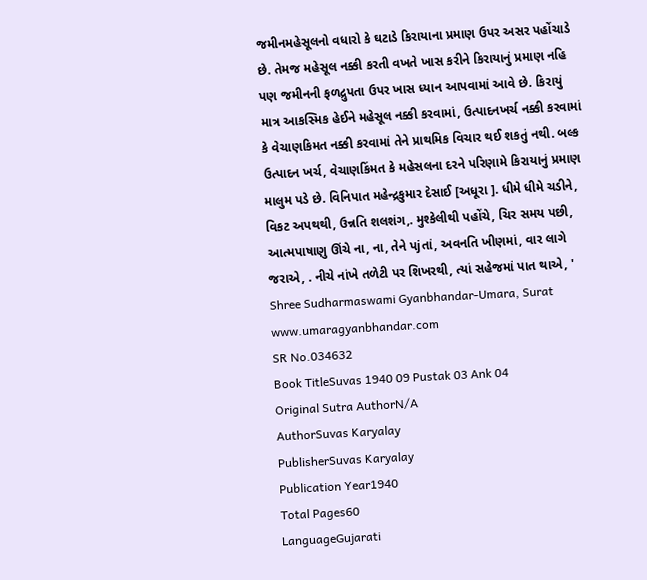જમીનમહેસૂલનો વધારો કે ઘટાડે કિરાયાના પ્રમાણ ઉપર અસર પહોંચાડે છે. તેમજ મહેસૂલ નક્કી કરતી વખતે ખાસ કરીને કિરાયાનું પ્રમાણ નહિ પણ જમીનની ફળદ્રુપતા ઉપર ખાસ ધ્યાન આપવામાં આવે છે. કિરાયું માત્ર આકસ્મિક હેઈને મહેસૂલ નક્કી કરવામાં, ઉત્પાદનખર્ચ નક્કી કરવામાં કે વેચાણકિમત નક્કી કરવામાં તેને પ્રાથમિક વિચાર થઈ શકતું નથી. બલ્ક ઉત્પાદન ખર્ચ, વેચાણકિંમત કે મહેસલના દરને પરિણામે કિરાયાનું પ્રમાણ માલુમ પડે છે. વિનિપાત મહેન્દ્રકુમાર દેસાઈ [અધૂરા ]. ધીમે ધીમે ચડીને, વિકટ અપથથી, ઉન્નતિ શલશંગ,. મુશ્કેલીથી પહોંચે, ચિર સમય પછી, આત્મપાષાણુ ઊંચે ના, ના, તેને પjતાં, અવનતિ ખીણમાં, વાર લાગે જરાએ, . નીચે નાંખે તળેટી પર શિખરથી, ત્યાં સહેજમાં પાત થાએ, ' Shree Sudharmaswami Gyanbhandar-Umara, Surat www.umaragyanbhandar.com
SR No.034632
Book TitleSuvas 1940 09 Pustak 03 Ank 04
Original Sutra AuthorN/A
AuthorSuvas Karyalay
PublisherSuvas Karyalay
Publication Year1940
Total Pages60
LanguageGujarati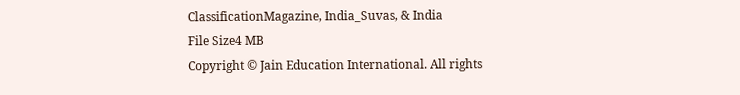ClassificationMagazine, India_Suvas, & India
File Size4 MB
Copyright © Jain Education International. All rights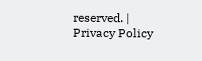reserved. | Privacy Policy